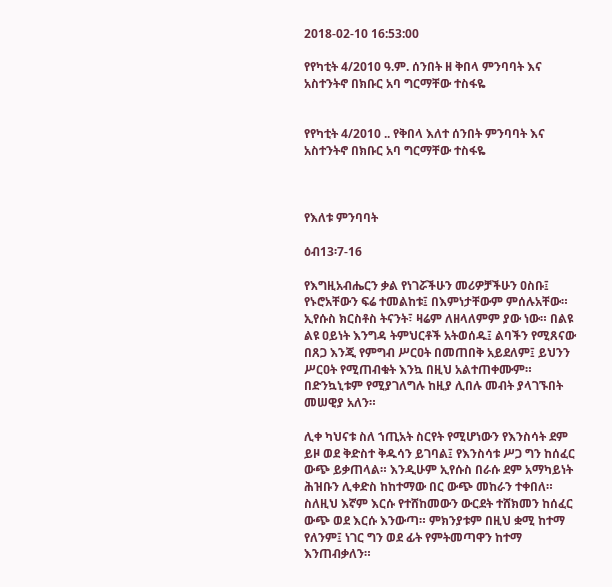2018-02-10 16:53:00

የየካቲት 4/2010 ዓ.ም. ሰንበት ዘ ቅበላ ምንባባት እና አስተንትኖ በክቡር አባ ግርማቸው ተስፋዬ


የየካቲት 4/2010 .. የቅበላ እለተ ሰንበት ምንባባት እና አስተንትኖ በክቡር አባ ግርማቸው ተስፋዬ



የእለቱ ምንባባት

ዕብ13፡7-16

የእግዚአብሔርን ቃል የነገሯችሁን መሪዎቻችሁን ዐስቡ፤ የኑሮአቸውን ፍሬ ተመልከቱ፤ በእምነታቸውም ምሰሉአቸው። ኢየሱስ ክርስቶስ ትናንት፣ ዛሬም ለዘላለምም ያው ነው። በልዩ ልዩ ዐይነት እንግዳ ትምህርቶች አትወሰዱ፤ ልባችን የሚጸናው በጸጋ እንጂ የምግብ ሥርዐት በመጠበቅ አይደለም፤ ይህንን ሥርዐት የሚጠብቁት እንኳ በዚህ አልተጠቀሙም። በድንኳኒቱም የሚያገለግሉ ከዚያ ሊበሉ መብት ያላገኙበት መሠዊያ አለን።

ሊቀ ካህናቱ ስለ ኀጢአት ስርየት የሚሆነውን የእንስሳት ደም ይዞ ወደ ቅድስተ ቅዱሳን ይገባል፤ የእንስሳቱ ሥጋ ግን ከሰፈር ውጭ ይቃጠላል። እንዲሁም ኢየሱስ በራሱ ደም አማካይነት ሕዝቡን ሊቀድስ ከከተማው በር ውጭ መከራን ተቀበለ። ስለዚህ እኛም እርሱ የተሸከመውን ውርደት ተሸክመን ከሰፈር ውጭ ወደ እርሱ እንውጣ። ምክንያቱም በዚህ ቋሚ ከተማ የለንም፤ ነገር ግን ወደ ፊት የምትመጣዋን ከተማ እንጠብቃለን።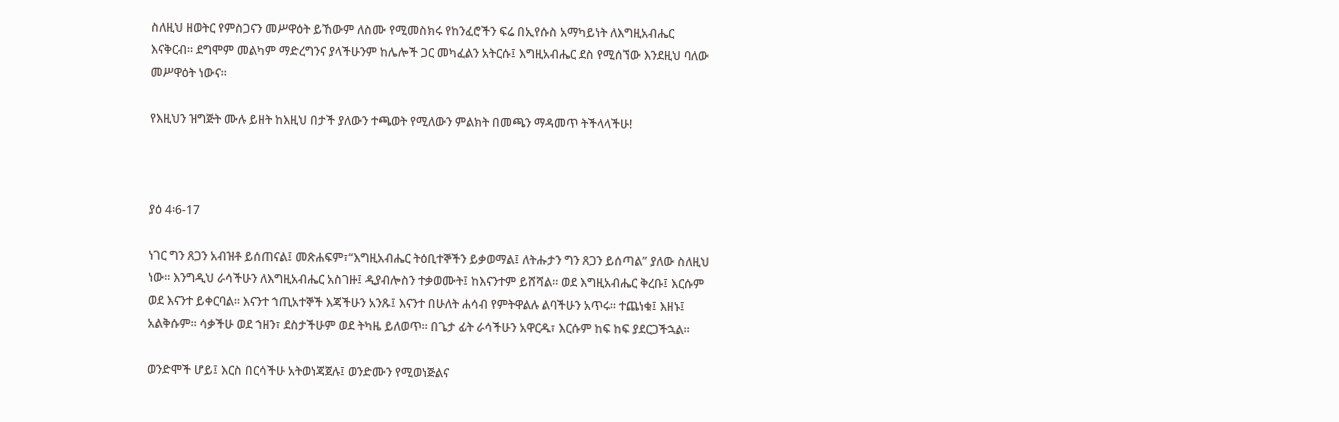ስለዚህ ዘወትር የምስጋናን መሥዋዕት ይኸውም ለስሙ የሚመስክሩ የከንፈሮችን ፍሬ በኢየሱስ አማካይነት ለእግዚአብሔር እናቅርብ። ደግሞም መልካም ማድረግንና ያላችሁንም ከሌሎች ጋር መካፈልን አትርሱ፤ እግዚአብሔር ደስ የሚሰኘው እንደዚህ ባለው መሥዋዕት ነውና።

የእዚህን ዝግጅት ሙሉ ይዘት ከእዚህ በታች ያለውን ተጫወት የሚለውን ምልክት በመጫን ማዳመጥ ትችላላችሁ!



ያዕ 4፡6-17

ነገር ግን ጸጋን አብዝቶ ይሰጠናል፤ መጽሐፍም፣“እግዚአብሔር ትዕቢተኞችን ይቃወማል፤ ለትሑታን ግን ጸጋን ይሰጣል” ያለው ስለዚህ ነው። እንግዲህ ራሳችሁን ለእግዚአብሔር አስገዙ፤ ዲያብሎስን ተቃወሙት፤ ከእናንተም ይሸሻል። ወደ እግዚአብሔር ቅረቡ፤ እርሱም ወደ እናንተ ይቀርባል። እናንተ ኀጢአተኞች እጃችሁን አንጹ፤ እናንተ በሁለት ሐሳብ የምትዋልሉ ልባችሁን አጥሩ። ተጨነቁ፤ እዘኑ፤ አልቅሱም። ሳቃችሁ ወደ ኀዘን፣ ደስታችሁም ወደ ትካዜ ይለወጥ። በጌታ ፊት ራሳችሁን አዋርዱ፣ እርሱም ከፍ ከፍ ያደርጋችኋል።

ወንድሞች ሆይ፤ እርስ በርሳችሁ አትወነጃጀሉ፤ ወንድሙን የሚወነጅልና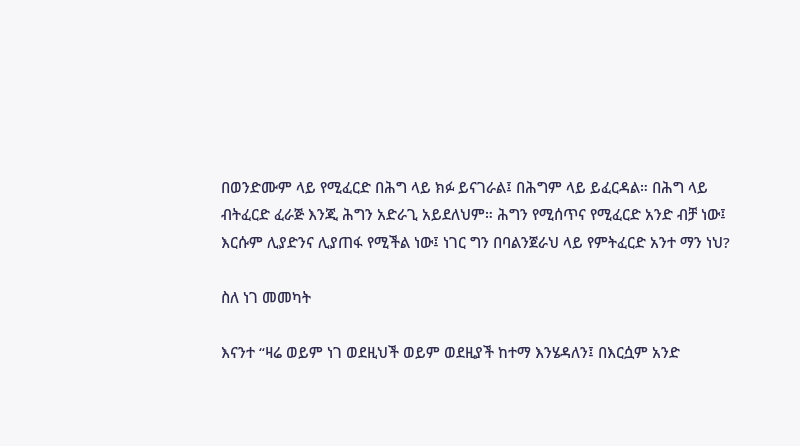በወንድሙም ላይ የሚፈርድ በሕግ ላይ ክፉ ይናገራል፤ በሕግም ላይ ይፈርዳል። በሕግ ላይ ብትፈርድ ፈራጅ እንጂ ሕግን አድራጊ አይደለህም። ሕግን የሚሰጥና የሚፈርድ አንድ ብቻ ነው፤ እርሱም ሊያድንና ሊያጠፋ የሚችል ነው፤ ነገር ግን በባልንጀራህ ላይ የምትፈርድ አንተ ማን ነህ?

ስለ ነገ መመካት

እናንተ “ዛሬ ወይም ነገ ወደዚህች ወይም ወደዚያች ከተማ እንሄዳለን፤ በእርሷም አንድ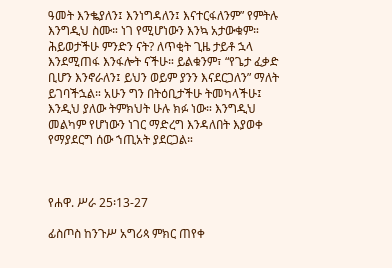ዓመት እንቈያለን፤ እንነግዳለን፤ እናተርፋለንም” የምትሉ እንግዲህ ስሙ። ነገ የሚሆነውን እንኳ አታውቁም። ሕይወታችሁ ምንድን ናት? ለጥቂት ጊዜ ታይቶ ኋላ እንደሚጠፋ እንፋሎት ናችሁ። ይልቁንም፣ “የጌታ ፈቃድ ቢሆን እንኖራለን፤ ይህን ወይም ያንን እናደርጋለን” ማለት ይገባችኋል። አሁን ግን በትዕቢታችሁ ትመካላችሁ፤ እንዲህ ያለው ትምክህት ሁሉ ክፉ ነው። እንግዲህ መልካም የሆነውን ነገር ማድረግ እንዳለበት እያወቀ የማያደርግ ሰው ኀጢአት ያደርጋል።



የሐዋ. ሥራ 25፡13-27

ፊስጦስ ከንጉሥ አግሪጳ ምክር ጠየቀ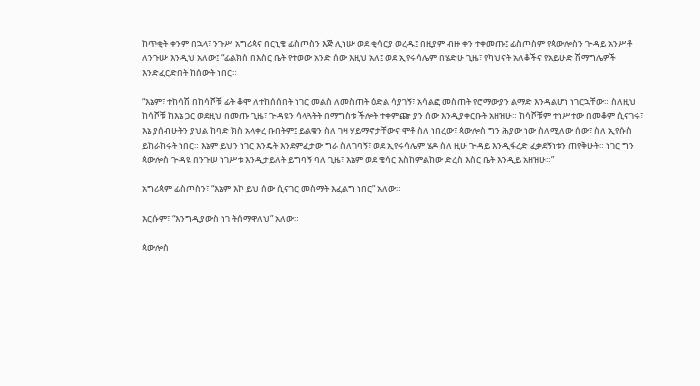ከጥቂት ቀንም በኋላ፣ ንጉሥ አግሪጳና በርኒቄ ፊስጦስን እጅ ሊነሡ ወደ ቂሳርያ ወረዱ፤ በዚያም ብዙ ቀን ተቀመጡ፤ ፊስጦስም የጳውሎስን ጒዳይ አንሥቶ ለንጉሡ እንዲህ አለው፤ “ፊልክስ በእስር ቤት የተወው አንድ ሰው እዚህ አለ፤ ወደ ኢየሩሳሌም በሄድሁ ጊዜ፣ የካህናት አለቆችና የአይሁድ ሽማግሌዎች እንድፈርድበት ከሰውት ነበር።

“እኔም፣ ተከሳሽ በከሳሾቹ ፊት ቆሞ ለተከሰሰበት ነገር መልስ ለመስጠት ዕድል ሳያገኝ፣ አሳልፎ መስጠት የሮማውያን ልማድ እንዳልሆነ ነገርኋቸው። ስለዚህ ከሳሾቹ ከእኔ ጋር ወደዚህ በመጡ ጊዜ፣ ጒዳዩን ሳላጓትት በማግስቱ ችሎት ተቀምጬ ያን ሰው እንዲያቀርቡት አዘዝሁ። ከሳሾቹም ተነሥተው በመቆም ሲናገሩ፣ እኔ ያሰብሁትን ያህል ከባድ ክስ አላቀረ ቡበትም፤ ይልቁን ስለ ገዛ ሃይማኖታቸውና ሞቶ ስለ ነበረው፣ ጳውሎስ ግን ሕያው ነው ስለሚለው ሰው፣ ስለ ኢየሱስ ይከራከሩት ነበር። እኔም ይህን ነገር እንዴት እንደምፈታው ግራ ስለገባኝ፣ ወደ ኢየሩሳሌም ሄዶ ስለ ዚሁ ጒዳይ እንዲፋረድ ፈቃደኝነቱን ጠየቅሁት። ነገር ግን ጳውሎስ ጒዳዩ በንጉሠ ነገሥቱ እንዲታይለት ይግባኝ ባለ ጊዜ፣ እኔም ወደ ቄሳር እስከምልከው ድረስ እስር ቤት እንዲይ አዘዝሁ።”

አግሪጳም ፊስጦስን፣ “እኔም እኮ ይህ ሰው ሲናገር መስማት እፈልግ ነበር” አለው።

እርሱም፣ “እንግዲያውስ ነገ ትሰማዋለህ” አለው።

ጳውሎስ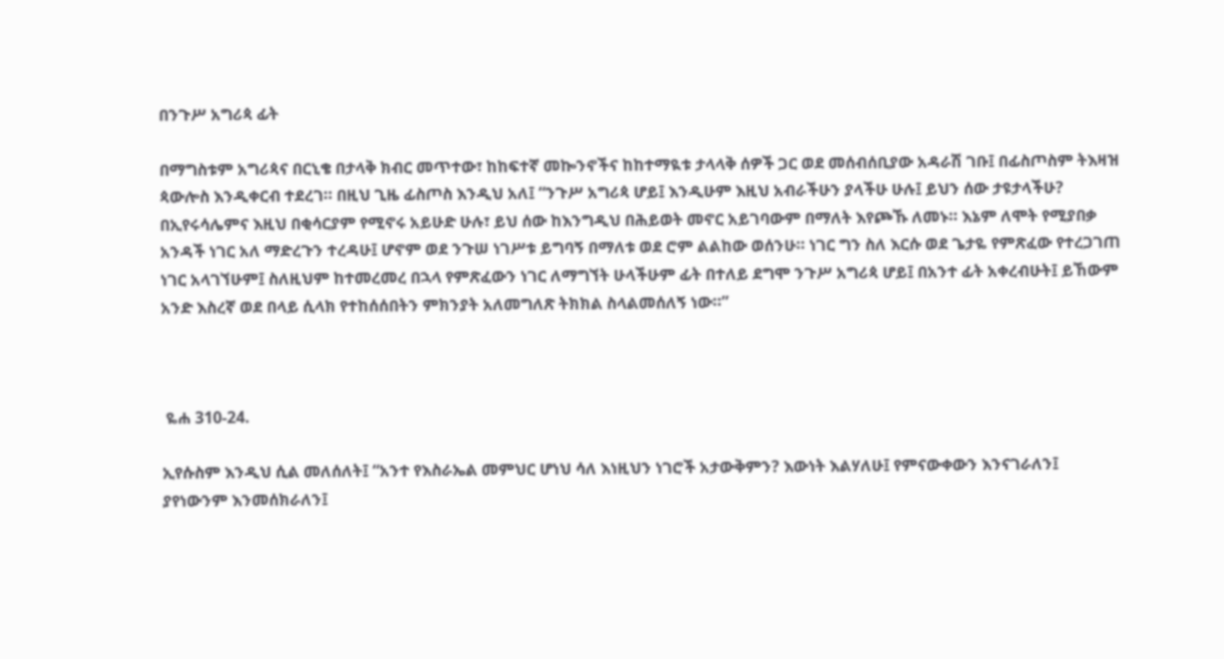በንጉሥ አግሪጳ ፊት

በማግስቱም አግሪጳና በርኒቄ በታላቅ ክብር መጥተው፣ ከከፍተኛ መኰንኖችና ከከተማዪቱ ታላላቅ ሰዎች ጋር ወደ መሰብሰቢያው አዳራሽ ገቡ፤ በፊስጦስም ትእዛዝ ጳውሎስ እንዲቀርብ ተደረገ። በዚህ ጊዜ ፊስጦስ እንዲህ አለ፤ “ንጉሥ አግሪጳ ሆይ፤ እንዲሁም እዚህ አብራችሁን ያላችሁ ሁሉ፤ ይህን ሰው ታዩታላችሁ? በኢየሩሳሌምና እዚህ በቂሳርያም የሚኖሩ አይሁድ ሁሉ፣ ይህ ሰው ከእንግዲህ በሕይወት መኖር አይገባውም በማለት እየጮኹ ለመኑ። እኔም ለሞት የሚያበቃ አንዳች ነገር አለ ማድረጉን ተረዳሁ፤ ሆኖም ወደ ንጉሠ ነገሥቱ ይግባኝ በማለቱ ወደ ሮም ልልከው ወሰንሁ። ነገር ግን ስለ እርሱ ወደ ጌታዬ የምጽፈው የተረጋገጠ ነገር አላገኘሁም፤ ስለዚህም ከተመረመረ በኋላ የምጽፈውን ነገር ለማግኘት ሁላችሁም ፊት በተለይ ደግሞ ንጉሥ አግሪጳ ሆይ፤ በአንተ ፊት አቀረብሁት፤ ይኸውም አንድ እስረኛ ወደ በላይ ሲላክ የተከሰሰበትን ምክንያት አለመግለጽ ትክክል ስላልመሰለኝ ነው።”



 ዬሐ 310-24.

ኢየሱስም እንዲህ ሲል መለሰለት፤ “አንተ የእስራኤል መምህር ሆነህ ሳለ እነዚህን ነገሮች አታውቅምን? እውነት እልሃለሁ፤ የምናውቀውን እንናገራለን፤ ያየነውንም እንመሰክራለን፤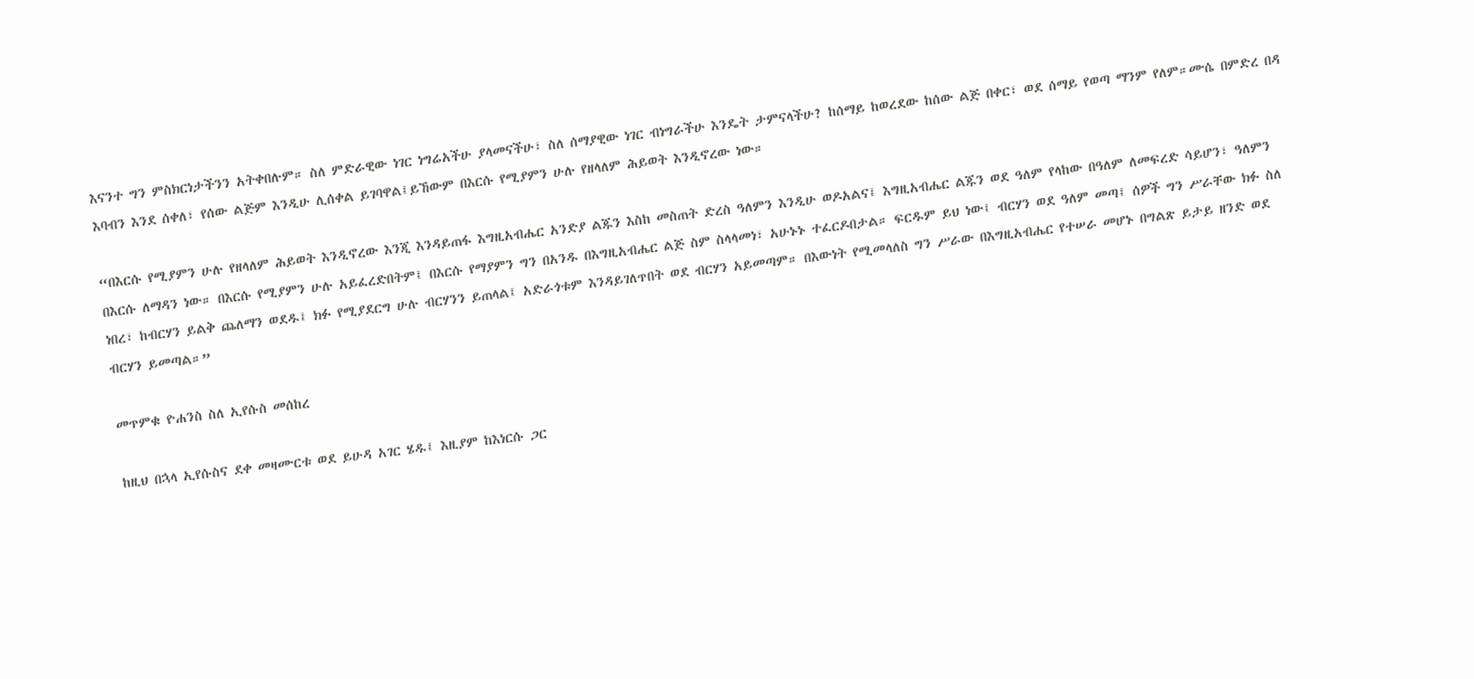እናንተ ግን ምስክርነታችንን አትቀበሉም። ስለ ምድራዊው ነገር ነግሬአችሁ ያላመናችሁ፣ ስለ ሰማያዊው ነገር ብነግራችሁ እንዴት ታምናላችሁ? ከሰማይ ከወረደው ከሰው ልጅ በቀር፣ ወደ ሰማይ የወጣ ማንም የለም።ሙሴ በምድረ በዳ እባብን እንደ ሰቀለ፣ የሰው ልጅም እንዲሁ ሊሰቀል ይገባዋል፤ይኸውም በእርሱ የሚያምን ሁሉ የዘላለም ሕይወት እንዲኖረው ነው።

“በእርሱ የሚያምን ሁሉ የዘላለም ሕይወት እንዲኖረው እንጂ እንዳይጠፋ እግዚአብሔር አንድያ ልጁን እስከ መስጠት ድረስ ዓለምን እንዲሁ ወዶአልና፤ እግዚአብሔር ልጁን ወደ ዓለም የላከው በዓለም ለመፍረድ ሳይሆን፣ ዓለምን በእርሱ ለማዳን ነው። በእርሱ የሚያምን ሁሉ አይፈረድበትም፤ በእርሱ የማያምን ግን በአንዱ በእግዚአብሔር ልጅ ስም ስላላመነ፣ አሁኑኑ ተፈርዶበታል። ፍርዱም ይህ ነው፤ ብርሃን ወደ ዓለም መጣ፤ ሰዎች ግን ሥራቸው ክፉ ስለ ነበረ፣ ከብርሃን ይልቅ ጨለማን ወደዱ፤ ክፉ የሚያደርግ ሁሉ ብርሃንን ይጠላል፤ አድራጎቱም እንዳይገለጥበት ወደ ብርሃን አይመጣም። በእውነት የሚመላለስ ግን ሥራው በእግዚአብሔር የተሠራ መሆኑ በግልጽ ይታይ ዘንድ ወደ ብርሃን ይመጣል።”

መጥምቁ ዮሐንስ ስለ ኢየሱስ መሰከረ

ከዚህ በኋላ ኢየሱስና ደቀ መዛሙርቱ ወደ ይሁዳ አገር ሄዱ፤ እዚያም ከእነርሱ ጋር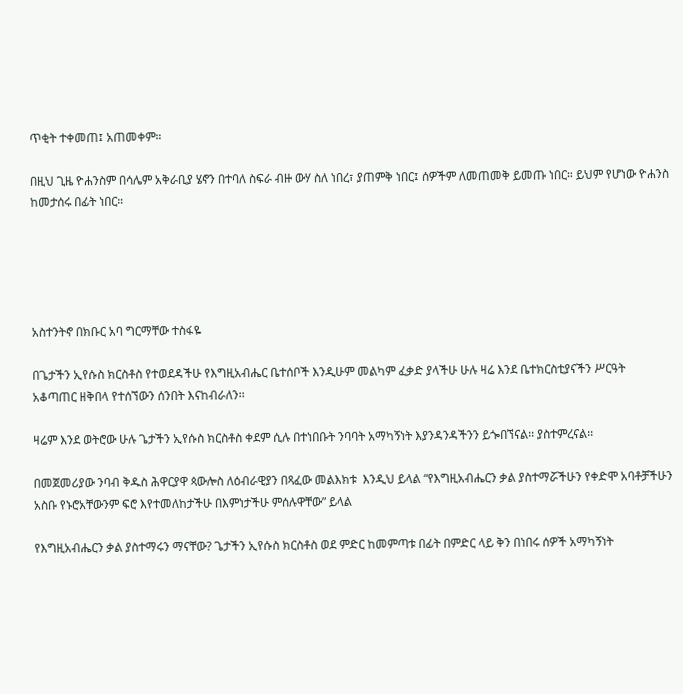ጥቂት ተቀመጠ፤ አጠመቀም።

በዚህ ጊዜ ዮሐንስም በሳሌም አቅራቢያ ሄኖን በተባለ ስፍራ ብዙ ውሃ ስለ ነበረ፣ ያጠምቅ ነበር፤ ሰዎችም ለመጠመቅ ይመጡ ነበር። ይህም የሆነው ዮሐንስ ከመታሰሩ በፊት ነበር።





አስተንትኖ በክቡር አባ ግርማቸው ተስፋዬ

በጌታችን ኢየሱስ ክርስቶስ የተወደዳችሁ የእግዚአብሔር ቤተሰቦች እንዲሁም መልካም ፈቃድ ያላችሁ ሁሉ ዛሬ እንደ ቤተክርስቲያናችን ሥርዓት አቆጣጠር ዘቅበላ የተሰኘውን ሰንበት እናከብራለን፡፡

ዛሬም እንደ ወትሮው ሁሉ ጌታችን ኢየሱስ ክርስቶስ ቀደም ሲሉ በተነበቡት ንባባት አማካኝነት እያንዳንዳችንን ይጐበኘናል፡፡ ያስተምረናል፡፡

በመጀመሪያው ንባብ ቅዱስ ሕዋርያዋ ጳውሎስ ለዕብራዊያን በጻፈው መልእክቱ  እንዲህ ይላል “የእግዚአብሔርን ቃል ያስተማሯችሁን የቀድሞ አባቶቻችሁን አስቡ የኑሮአቸውንም ፍሮ እየተመለከታችሁ በእምነታችሁ ምሰሉዋቸው” ይላል

የእግዚአብሔርን ቃል ያስተማሩን ማናቸው? ጌታችን ኢየሱስ ክርስቶስ ወደ ምድር ከመምጣቱ በፊት በምድር ላይ ቅን በነበሩ ሰዎች አማካኝነት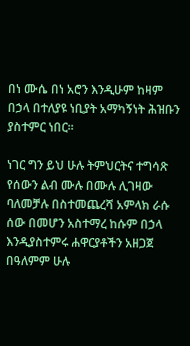በነ ሙሴ በነ አሮን እንዲሁም ከዛም በኃላ በተለያዩ ነቢያት አማካኝነት ሕዝቡን ያስተምር ነበር፡፡

ነገር ግን ይህ ሁሉ ትምህርትና ተግሳጽ የሰውን ልብ ሙሉ በሙሉ ሊገዛው ባለመቻሉ በስተመጨረሻ አምላክ ራሱ ሰው በመሆን አስተማረ ከሱም በኃላ እንዲያስተምሩ ሐዋርያቶችን አዘጋጀ በዓለምም ሁሉ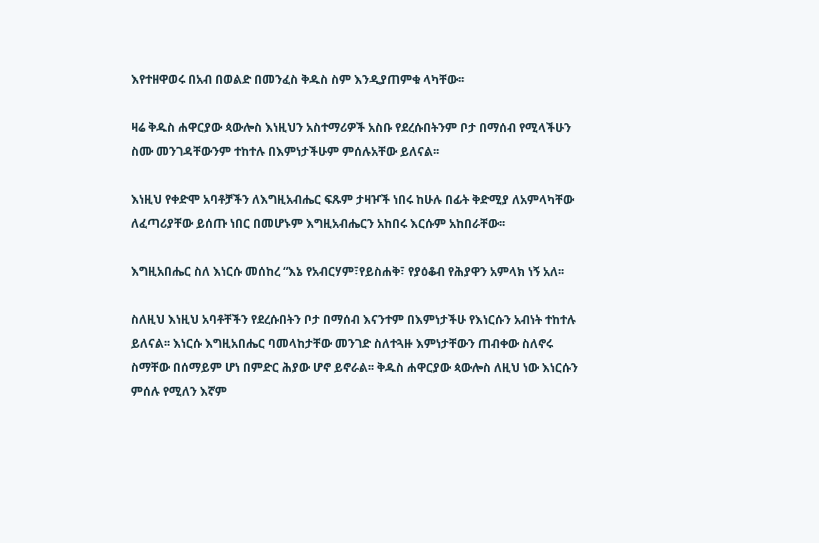እየተዘዋወሩ በአብ በወልድ በመንፈስ ቅዱስ ስም እንዲያጠምቁ ላካቸው፡፡

ዛሬ ቅዱስ ሐዋርያው ጳውሎስ እነዚህን አስተማሪዎች አስቡ የደረሱበትንም ቦታ በማሰብ የሚላችሁን ስሙ መንገዳቸውንም ተከተሉ በእምነታችሁም ምሰሉአቸው ይለናል፡፡

እነዚህ የቀድሞ አባቶቻችን ለእግዚአብሔር ፍጹም ታዛዦች ነበሩ ከሁሉ በፊት ቅድሚያ ለአምላካቸው ለፈጣሪያቸው ይሰጡ ነበር በመሆኑም እግዚአብሔርን አከበሩ እርሱም አከበራቸው፡፡

እግዚአበሔር ስለ እነርሱ መሰከረ “እኔ የአብርሃም፣የይስሐቅ፣ የያዕቆብ የሕያዋን አምላክ ነኝ አለ፡፡

ስለዚህ እነዚህ አባቶቸችን የደረሱበትን ቦታ በማሰብ እናንተም በእምነታችሁ የእነርሱን አብነት ተከተሉ ይለናል፡፡ እነርሱ እግዚአበሔር ባመላከታቸው መንገድ ስለተጓዙ እምነታቸውን ጠብቀው ስለኖሩ ስማቸው በሰማይም ሆነ በምድር ሕያው ሆኖ ይኖራል፡፡ ቅዱስ ሐዋርያው ጳውሎስ ለዚህ ነው እነርሱን ምሰሉ የሚለን እኛም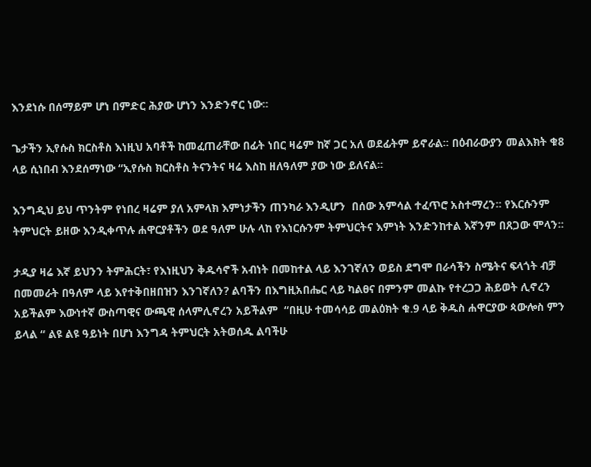እንደነሱ በሰማይም ሆነ በምድር ሕያው ሆነን እንድንኖር ነው፡፡

ጌታችን ኢየሱስ ክርስቶስ እነዚህ አባቶች ከመፈጠራቸው በፊት ነበር ዛሬም ከኛ ጋር አለ ወደፊትም ይኖራል፡፡ በዕብራውያን መልእክት ቁ8 ላይ ሲነበብ እንደሰማነው “ኢየሱስ ክርስቶስ ትናንትና ዛሬ እስከ ዘለዓለም ያው ነው ይለናል፡፡

እንግዲህ ይህ ጥንትም የነበረ ዛሬም ያለ አምላክ እምነታችን ጠንካራ እንዲሆን  በሰው አምሳል ተፈጥሮ አስተማረን፡፡ የእርሱንም ትምህርት ይዘው እንዲቀጥሉ ሐዋርያቶችን ወደ ዓለም ሁሉ ላከ የእነርሱንም ትምህርትና እምነት እንድንከተል እኛንም በጸጋው ሞላን፡፡

ታዲያ ዛሬ እኛ ይህንን ትምሕርት፣ የእነዚህን ቅዱሳኖች አብነት በመከተል ላይ እንገኛለን ወይስ ደግሞ በራሳችን ስሜትና ፍላጎት ብቻ በመመራት በዓለም ላይ እየተቅበዘበዝን እንገኛለን? ልባችን በእግዚአበሔር ላይ ካልፀና በምንም መልኩ የተረጋጋ ሕይወት ሊኖረን አይችልም እውነተኛ ውስጣዊና ውጫዊ ሰላምሊኖረን አይችልም  “በዚሁ ተመሳሳይ መልዕክት ቁ.9 ላይ ቅዱስ ሐዋርያው ጳውሎስ ምን ይላል “ ልዩ ልዩ ዓይነት በሆነ እንግዳ ትምህርት አትወሰዱ ልባችሁ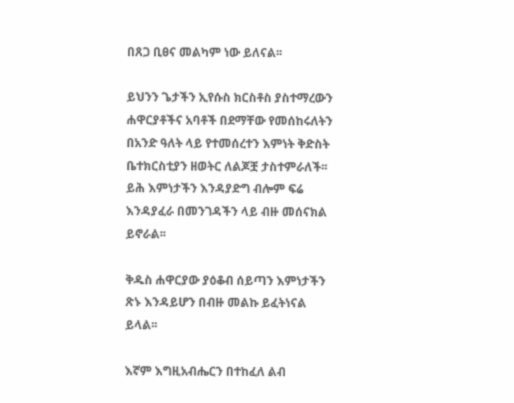በጸጋ ቢፀና መልካም ነው ይለናል፡፡

ይህንን ጌታችን ኢየሱስ ክርስቶስ ያስተማረውን ሐዋርያቶችና አባቶች በደማቸው የመሰከሩለትን በአንድ ዓለት ላይ የተመሰረተን እምነት ቅድስት ቤተክርስቲያን ዘወትር ለልጆቿ ታስተምራለች፡፡ ይሕ እምነታችን እንዳያድግ ብሎም ፍሬ እንዳያፈራ በመንገዳችን ላይ ብዙ መሰናክል ይኖራል፡፡

ቅዱስ ሐዋርያው ያዕቆብ ሰይጣን እምነታችን ጽኑ እንዳይሆን በብዙ መልኩ ይፈትነናል ይላል፡፡

እኛም እግዚአብሔርን በተከፈለ ልብ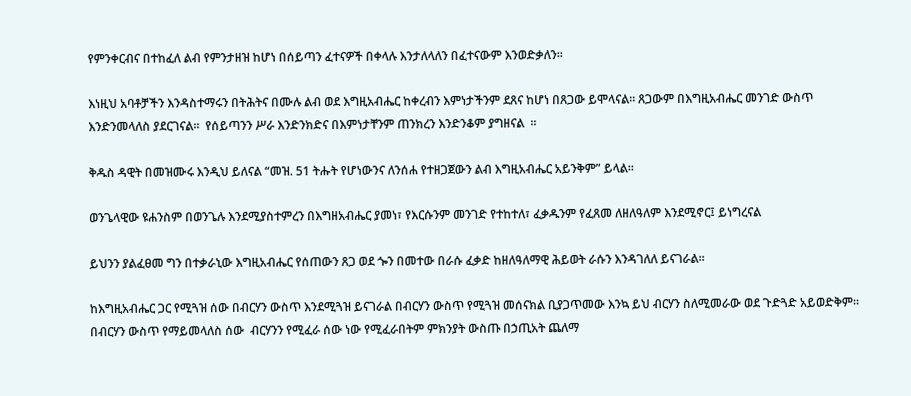የምንቀርብና በተከፈለ ልብ የምንታዘዝ ከሆነ በሰይጣን ፈተናዎች በቀላሉ እንታለላለን በፈተናውም እንወድቃለን፡፡

እነዚህ አባቶቻችን እንዳስተማሩን በትሕትና በሙሉ ልብ ወደ እግዚአብሔር ከቀረብን እምነታችንም ደጸና ከሆነ በጸጋው ይሞላናል፡፡ ጸጋውም በእግዚአብሔር መንገድ ውስጥ እንድንመላለስ ያደርገናል፡፡  የሰይጣንን ሥራ እንድንክድና በእምነታቸንም ጠንክረን እንድንቆም ያግዘናል  ፡፡

ቅዱስ ዳዊት በመዝሙሩ እንዲህ ይለናል “መዝ. 51 ትሑት የሆነውንና ለንሰሐ የተዘጋጀውን ልብ እግዚአብሔር አይንቅም” ይላል፡፡

ወንጌላዊው ዩሐንስም በወንጌሉ እንደሚያስተምረን በእግዘአብሔር ያመነ፣ የእርሱንም መንገድ የተከተለ፣ ፈቃዱንም የፈጸመ ለዘለዓለም እንደሚኖር፤ ይነግረናል

ይህንን ያልፈፀመ ግን በተቃራኒው እግዚአብሔር የሰጠውን ጸጋ ወደ ጐን በመተው በራሱ ፈቃድ ከዘለዓለማዊ ሕይወት ራሱን እንዳገለለ ይናገራል፡፡

ከእግዚአብሔር ጋር የሚጓዝ ሰው በብርሃን ውስጥ እንደሚጓዝ ይናገራል በብርሃን ውስጥ የሚጓዝ መሰናክል ቢያጋጥመው እንኳ ይህ ብርሃን ስለሚመራው ወደ ጉድጓድ አይወድቅም፡፡  በብርሃን ውስጥ የማይመላለስ ሰው  ብርሃንን የሚፈራ ሰው ነው የሚፈራበትም ምክንያት ውስጡ በኃጢአት ጨለማ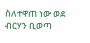ስለተዋጠ ነው ወደ ብርሃን ቢወጣ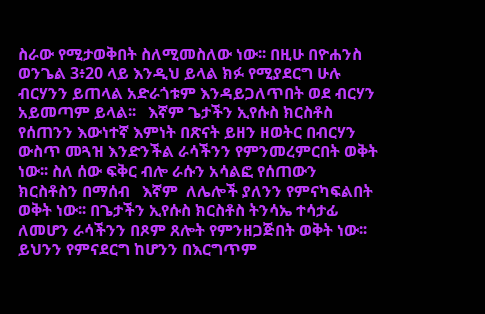ስራው የሚታወቅበት ስለሚመስለው ነው፡፡ በዚሁ በዮሐንስ ወንጌል 3፥20 ላይ እንዲህ ይላል ክፉ የሚያደርግ ሁሉ ብርሃንን ይጠላል አድራጎቱም እንዳይጋለጥበት ወደ ብርሃን አይመጣም ይላል፡፡   እኛም ጌታችን ኢየሱስ ክርስቶስ የሰጠንን እውነተኛ እምነት በጽናት ይዘን ዘወትር በብርሃን ውስጥ መጓዝ እንድንችል ራሳችንን የምንመረምርበት ወቅት ነው፡፡ ስለ ሰው ፍቅር ብሎ ራሱን አሳልፎ የሰጠውን ክርስቶስን በማሰብ   እኛም  ለሌሎች ያለንን የምናካፍልበት ወቅት ነው፡፡ በጌታችን ኢየሱስ ክርስቶስ ትንሳኤ ተሳታፊ ለመሆን ራሳችንን በጾም ጸሎት የምንዘጋጅበት ወቅት ነው፡፡ ይህንን የምናደርግ ከሆንን በእርግጥም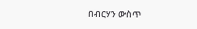በብርሃን ውስጥ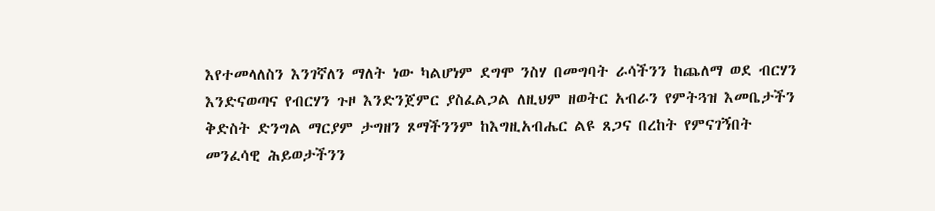እየተመላለስን እንገኛለን ማለት ነው ካልሆነም ደግሞ ንስሃ በመግባት ራሳችንን ከጨለማ ወደ ብርሃን እንድናወጣና የብርሃን ጉዞ እንድንጀምር ያስፈልጋል ለዚህም ዘወትር አብራን የምትጓዝ እመቤታችን ቅድስት ድንግል ማርያም ታግዘን ጾማችንንም ከእግዚአብሔር ልዩ ጸጋና በረከት የምናገኝበት መንፈሳዊ ሕይወታችንን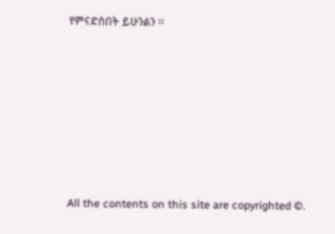የምናድስበት ይሁንልን ፡፡












All the contents on this site are copyrighted ©.